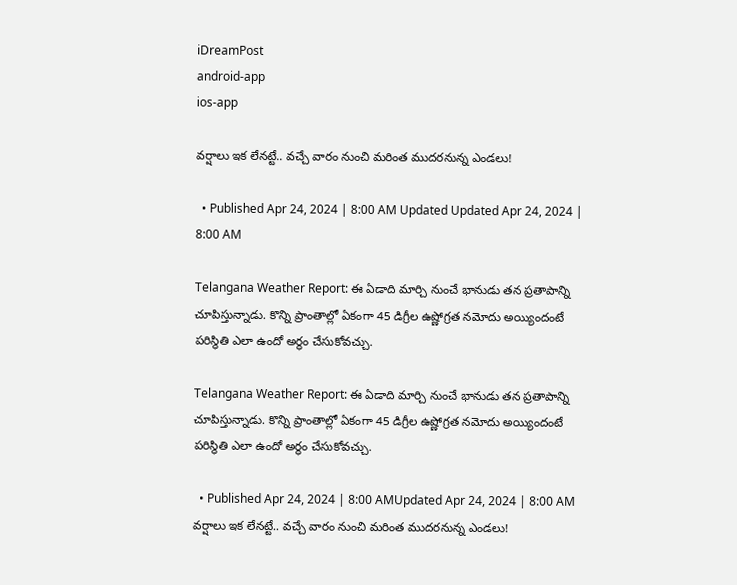iDreamPost
android-app
ios-app

వర్షాలు ఇక లేనట్టే.. వచ్చే వారం నుంచి మరింత ముదరనున్న ఎండలు!

  • Published Apr 24, 2024 | 8:00 AM Updated Updated Apr 24, 2024 | 8:00 AM

Telangana Weather Report: ఈ ఏడాది మార్చి నుంచే భానుడు తన ప్రతాపాన్ని చూపిస్తున్నాడు. కొన్ని ప్రాంతాల్లో ఏకంగా 45 డిగ్రీల ఉష్ణోగ్రత నమోదు అయ్యిందంటే పరిస్థితి ఎలా ఉందో అర్థం చేసుకోవచ్చు.

Telangana Weather Report: ఈ ఏడాది మార్చి నుంచే భానుడు తన ప్రతాపాన్ని చూపిస్తున్నాడు. కొన్ని ప్రాంతాల్లో ఏకంగా 45 డిగ్రీల ఉష్ణోగ్రత నమోదు అయ్యిందంటే పరిస్థితి ఎలా ఉందో అర్థం చేసుకోవచ్చు.

  • Published Apr 24, 2024 | 8:00 AMUpdated Apr 24, 2024 | 8:00 AM
వర్షాలు ఇక లేనట్టే.. వచ్చే వారం నుంచి మరింత ముదరనున్న ఎండలు!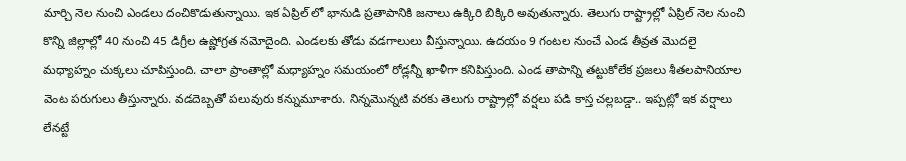మార్చి నెల నుంచి ఎండలు దంచికొడుతున్నాయి. ఇక ఏప్రిల్ లో భానుడి ప్రతాపానికి జనాలు ఉక్కిరి బిక్కిరి అవుతున్నారు. తెలుగు రాష్ట్రాల్లో ఏప్రిల్ నెల నుంచి కొన్ని జిల్లాల్లో 40 నుంచి 45 డిగ్రీల ఉష్ణోగ్రత నమోదైంది. ఎండలకు తోడు వడగాలులు వీస్తున్నాయి. ఉదయం 9 గంటల నుంచే ఎండ తీవ్రత మొదలై మధ్యాహ్నం చుక్కలు చూపిస్తుంది. చాలా ప్రాంతాల్లో మధ్యాహ్నం సమయంలో రోడ్లన్నీ ఖాళీగా కనిపిస్తుంది. ఎండ తాపాన్ని తట్టుకోలేక ప్రజలు శీతలపానియాల వెంట పరుగులు తీస్తున్నారు. వడదెబ్బతో పలువురు కన్నుమూశారు. నిన్నమొన్నటి వరకు తెలుగు రాష్ట్రాల్లో వర్షలు పడి కాస్త చల్లబడ్డా.. ఇప్పట్లో ఇక వర్షాలు లేనట్టే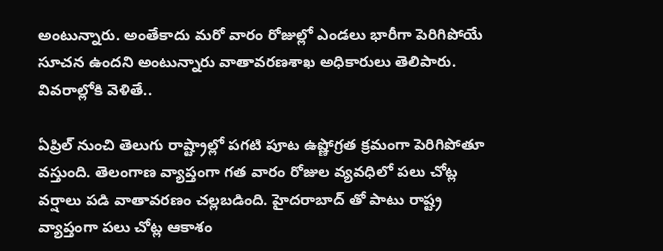అంటున్నారు. అంతేకాదు మరో వారం రోజుల్లో ఎండలు భారీగా పెరిగిపోయే సూచన ఉందని అంటున్నారు వాతావరణశాఖ అధి‌కా‌రులు తెలిపారు. వివరాల్లోకి వెళితే..

ఏప్రిల్ నుంచి తెలుగు రాష్ట్రాల్లో పగటి పూట ఉష్ణోగ్రత క్రమంగా పెరిగిపోతూ వస్తుంది. తెలంగాణ వ్యాప్తంగా గత వారం రోజుల వ్యవధిలో పలు చోట్ల వర్షాలు పడి వాతావరణం చల్లబడింది. హైదరాబాద్ తో పాటు రాష్ట్ర వ్యాప్తంగా పలు చోట్ల ఆకాశం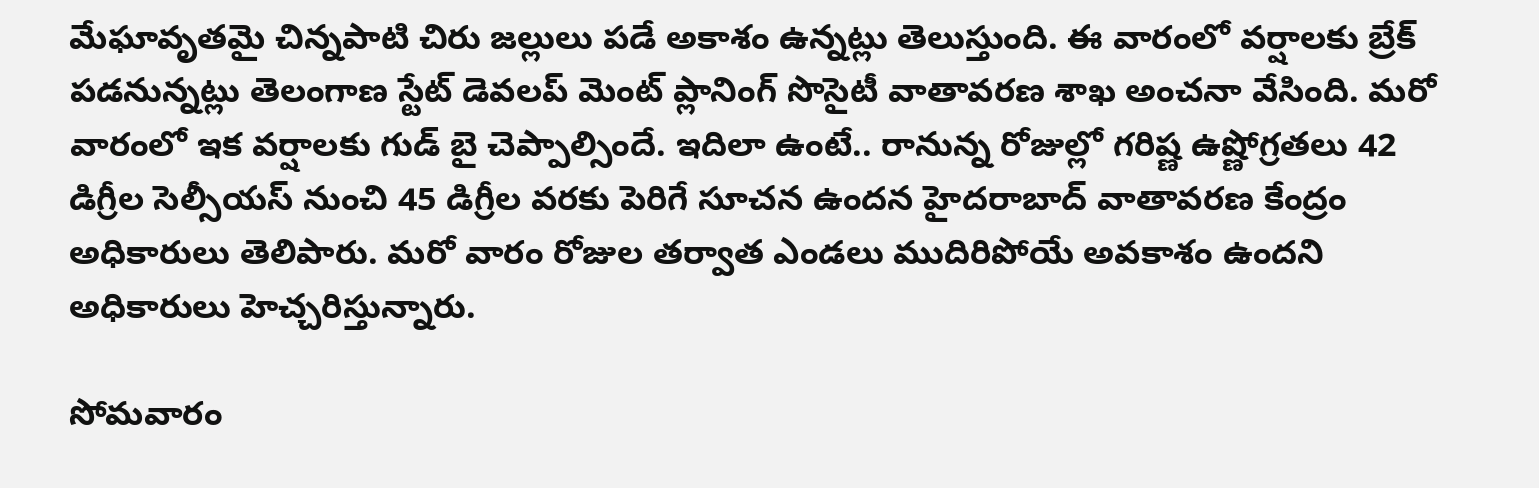మేఘావృతమై చిన్నపాటి చిరు జల్లులు పడే అకాశం ఉన్నట్లు తెలుస్తుంది. ఈ వారంలో వర్షాలకు బ్రేక్ పడనున్నట్లు తెలంగాణ స్టేట్ డెవలప్ మెంట్ ప్లానింగ్ సొసైటీ వాతావరణ శాఖ అంచనా వేసింది. మరో వారంలో ఇక వర్షాలకు గుడ్ బై చెప్పాల్సిందే. ఇదిలా ఉంటే.. రానున్న రోజుల్లో గరిష్ణ ఉష్ణోగ్రతలు 42 డిగ్రీల సెల్సీయస్ నుంచి 45 డిగ్రీల వరకు పెరిగే సూచన ఉందన హైద‌రా‌బాద్‌ వాతా‌వ‌రణ కేంద్రం అధికారులు తెలిపారు. మరో వారం రోజుల తర్వాత ఎండలు ముదిరిపోయే అవకాశం ఉందని అధికారులు హెచ్చరిస్తున్నారు.

సోమవారం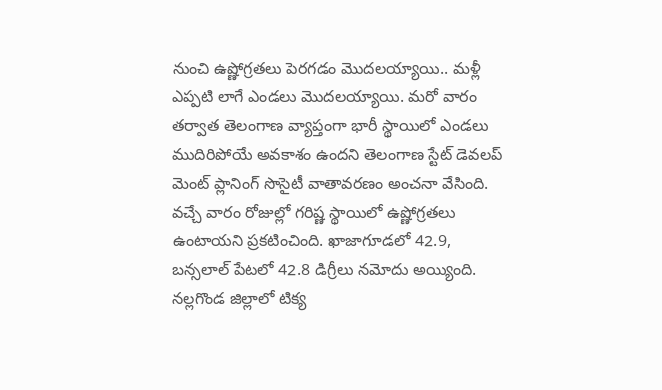నుంచి ఉష్ణోగ్రతలు పెరగడం మొదలయ్యాయి.. మళ్లీ ఎప్పటి లాగే ఎండలు మొదలయ్యాయి. మరో వారం తర్వాత తెలంగాణ వ్యాప్తంగా భారీ స్థాయిలో ఎండలు ముదిరిపోయే అవకాశం ఉందని తెలంగాణ స్టేట్ డెవలప్ మెంట్ ప్లానింగ్ సొసైటీ వాతావరణం అంచనా వేసింది. వచ్చే వారం రోజుల్లో గరిష్ణ స్థాయిలో ఉష్ణోగ్రతలు ఉంటాయని ప్రకటించింది. ఖాజాగూడలో 42.9, బన్సలాల్ పేటలో 42.8 డిగ్రీలు నమోదు అయ్యింది. నల్లగొండ జిల్లాలో టిక్య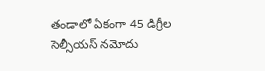తండాలో ఏకంగా 45 డిగ్రీల సెల్సీయస్ నమోదు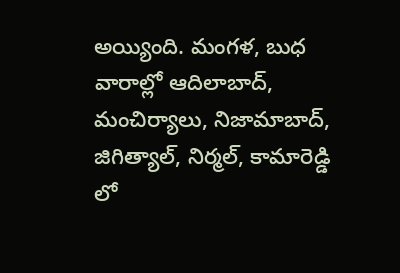అయ్యింది. మంగళ, బుధ వారాల్లో ఆదిలాబాద్, మంచిర్యాలు, నిజామాబాద్, జిగిత్యాల్, నిర్మల్, కామారెడ్డి లో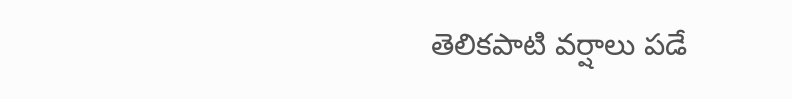తెలికపాటి వర్షాలు పడే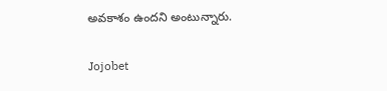అవకాశం ఉందని అంటున్నారు.

Jojobet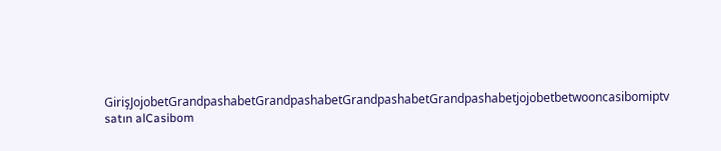GirişJojobetGrandpashabetGrandpashabetGrandpashabetGrandpashabetjojobetbetwooncasibomiptv satın alCasibom